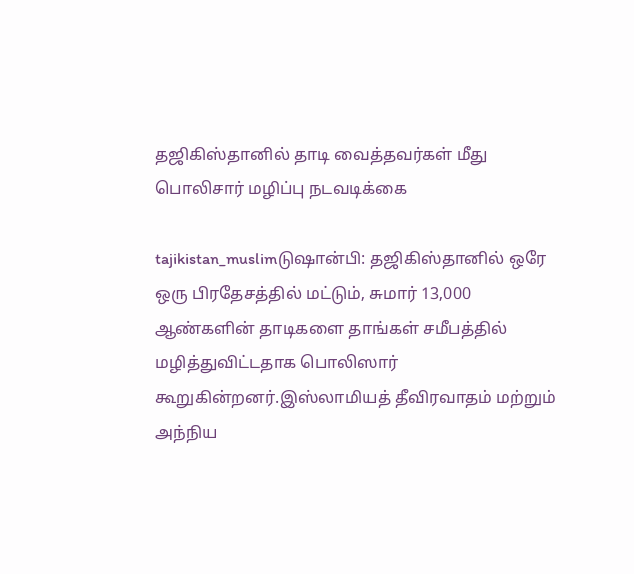தஜிகிஸ்தானில் தாடி வைத்தவர்கள் மீது பொலிசார் மழிப்பு நடவடிக்கை

tajikistan_muslimடுஷான்பி: தஜிகிஸ்தானில் ஒரே ஒரு பிரதேசத்தில் மட்டும், சுமார் 13,000 ஆண்களின் தாடிகளை தாங்கள் சமீபத்தில் மழித்துவிட்டதாக பொலிஸார் கூறுகின்றனர்.இஸ்லாமியத் தீவிரவாதம் மற்றும் அந்நிய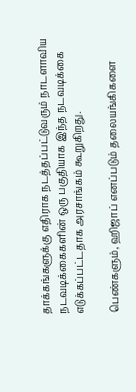தாக்கங்களுக்கு எதிராக நடத்தப்பட்டுவரும் நாடளாவிய நடவடிக்கைகளின் ஒரு பகுதியாக இந்த நடவடிக்கை எடுக்கப்பட்டதாக அரசாங்கம் கூறுகிறது.

பெண்களும், ஹிஜாப் எனப்படும் தலையங்கிகளை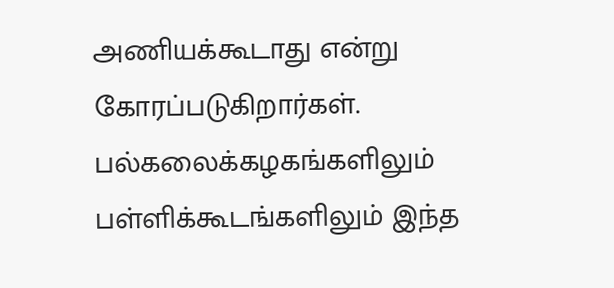அணியக்கூடாது என்று கோரப்படுகிறார்கள். பல்கலைக்கழகங்களிலும் பள்ளிக்கூடங்களிலும் இந்த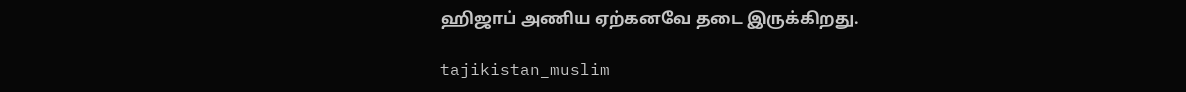ஹிஜாப் அணிய ஏற்கனவே தடை இருக்கிறது.

tajikistan_muslim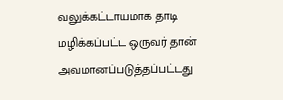வலுக்கட்டாயமாக தாடி மழிக்கப்பட்ட ஒருவர் தான் அவமானப்படுத்தப்பட்டது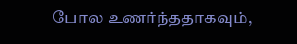போல உணர்ந்ததாகவும்,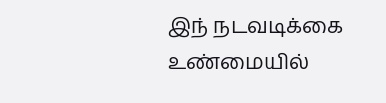இந் நடவடிக்கை உண்மையில்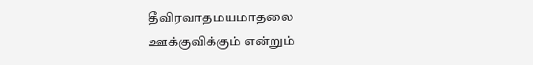தீவிரவாதமயமாதலை ஊக்குவிக்கும் என்றும்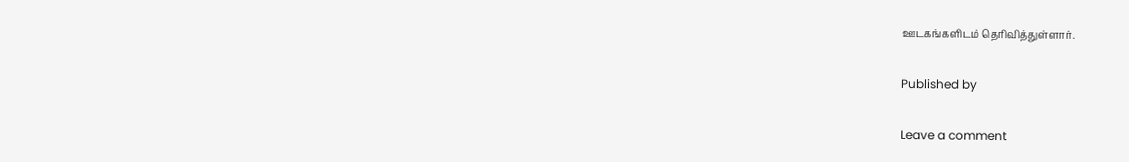ஊடகங்களிடம் தெரிவித்துள்ளார்.

Published by

Leave a comment